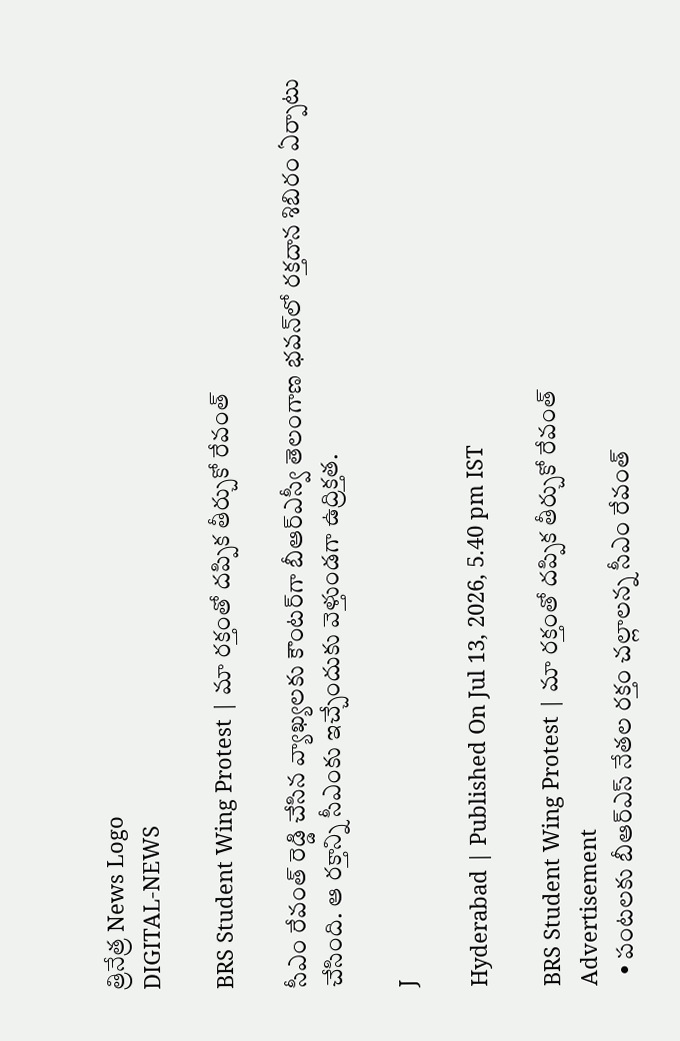త్రినేత్ర News Logo
DIGITAL-NEWS

BRS Student Wing Protest | మా రక్తంతో దప్పిక తీర్చుకో రేవంత్

సీఎం రేవంత్ రెడ్డి చేసిన వ్యాఖ్యలకు కౌంటర్‌గా బీఆర్ఎస్వీ తెలంగాణ భవన్‌లో రక్తదాన శిబిరం ఏర్పాటు చేసింది. ఆ రక్తాన్ని సీఎంకు ఇచ్చేందుకు వెళ్తుండగా ఉద్రిక్తత.

J

Hyderabad | Published On Jul 13, 2026, 5.40 pm IST

BRS Student Wing Protest | మా రక్తంతో దప్పిక తీర్చుకో రేవంత్
Advertisement
  • పంటలకు బీఆర్ఎస్ నేతల రక్తం చల్లాలన్న సీఎం రేవంత్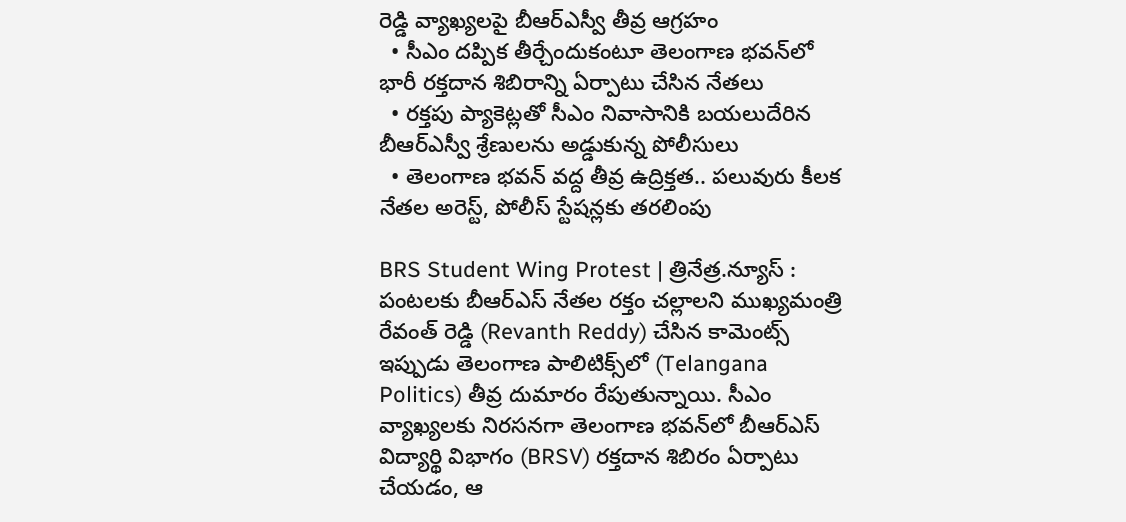రెడ్డి వ్యాఖ్యలపై బీఆర్ఎస్వీ తీవ్ర ఆగ్రహం
  • సీఎం దప్పిక తీర్చేందుకంటూ తెలంగాణ భవన్‌లో భారీ రక్తదాన శిబిరాన్ని ఏర్పాటు చేసిన నేతలు
  • రక్తపు ప్యాకెట్లతో సీఎం నివాసానికి బయలుదేరిన బీఆర్ఎస్వీ శ్రేణులను అడ్డుకున్న పోలీసులు
  • తెలంగాణ భవన్ వద్ద తీవ్ర ఉద్రిక్తత.. పలువురు కీలక నేతల అరెస్ట్, పోలీస్ స్టేషన్లకు తరలింపు

BRS Student Wing Protest | త్రినేత్ర.న్యూస్ : పంటలకు బీఆర్ఎస్ నేతల రక్తం చల్లాలని ముఖ్యమంత్రి రేవంత్ రెడ్డి (Revanth Reddy) చేసిన కామెంట్స్ ఇప్పుడు తెలంగాణ పాలిటిక్స్‌లో (Telangana Politics) తీవ్ర దుమారం రేపుతున్నాయి. సీఎం వ్యాఖ్యలకు నిరసనగా తెలంగాణ భవన్‌లో బీఆర్ఎస్ విద్యార్థి విభాగం (BRSV) రక్తదాన శిబిరం ఏర్పాటు చేయడం, ఆ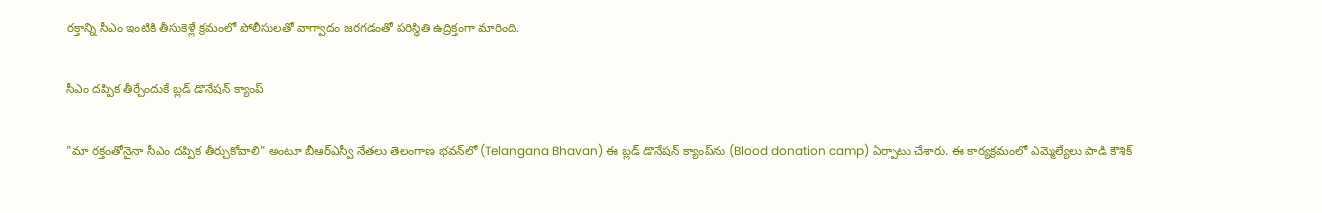రక్తాన్ని సీఎం ఇంటికి తీసుకెళ్లే క్రమంలో పోలీసులతో వాగ్వాదం జరగడంతో పరిస్థితి ఉద్రిక్తంగా మారింది.

సీఎం దప్పిక తీర్చేందుకే బ్లడ్ డొనేషన్ క్యాంప్

"మా రక్తంతోనైనా సీఎం దప్పిక తీర్చుకోవాలి" అంటూ బీఆర్ఎస్వీ నేతలు తెలంగాణ భవన్‌లో (Telangana Bhavan) ఈ బ్లడ్ డొనేషన్ క్యాంప్‌ను (Blood donation camp) ఏర్పాటు చేశారు. ఈ కార్యక్రమంలో ఎమ్మెల్యేలు పాడి కౌశిక్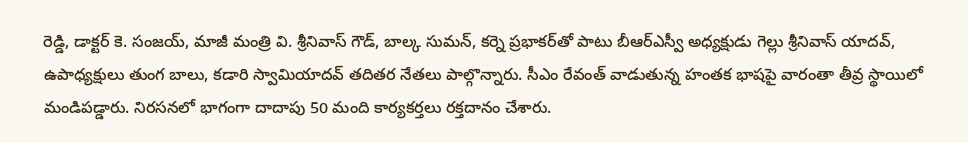రెడ్డి, డాక్టర్ కె. సంజయ్, మాజీ మంత్రి వి. శ్రీనివాస్ గౌడ్, బాల్క సుమన్, కర్నె ప్రభాకర్‌తో పాటు బీఆర్ఎస్వీ అధ్యక్షుడు గెల్లు శ్రీనివాస్ యాదవ్, ఉపాధ్యక్షులు తుంగ బాలు, కడారి స్వామియాదవ్ తదితర నేతలు పాల్గొన్నారు. సీఎం రేవంత్ వాడుతున్న హంతక భాషపై వారంతా తీవ్ర స్థాయిలో మండిపడ్డారు. నిరసనలో భాగంగా దాదాపు 50 మంది కార్యకర్తలు రక్తదానం చేశారు.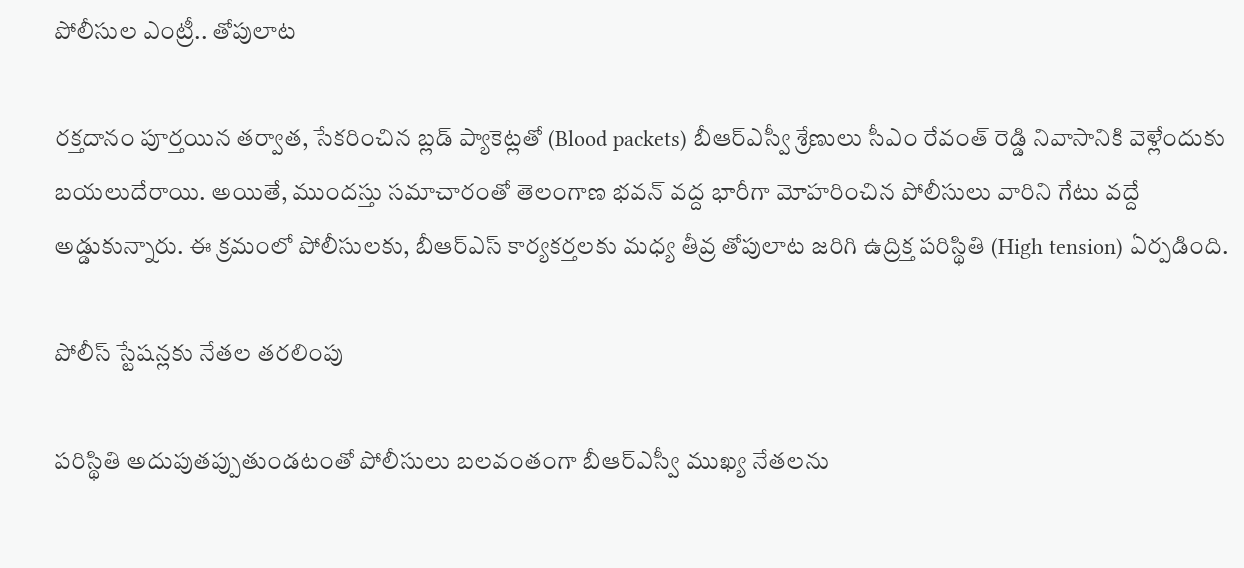పోలీసుల ఎంట్రీ.. తోపులాట

రక్తదానం పూర్తయిన తర్వాత, సేకరించిన బ్లడ్ ప్యాకెట్లతో (Blood packets) బీఆర్ఎస్వీ శ్రేణులు సీఎం రేవంత్ రెడ్డి నివాసానికి వెళ్లేందుకు బయలుదేరాయి. అయితే, ముందస్తు సమాచారంతో తెలంగాణ భవన్ వద్ద భారీగా మోహరించిన పోలీసులు వారిని గేటు వద్దే అడ్డుకున్నారు. ఈ క్రమంలో పోలీసులకు, బీఆర్ఎస్ కార్యకర్తలకు మధ్య తీవ్ర తోపులాట జరిగి ఉద్రిక్త పరిస్థితి (High tension) ఏర్పడింది.

పోలీస్ స్టేషన్లకు నేతల తరలింపు

పరిస్థితి అదుపుతప్పుతుండటంతో పోలీసులు బలవంతంగా బీఆర్ఎస్వీ ముఖ్య నేతలను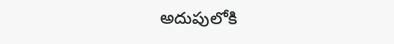అదుపులోకి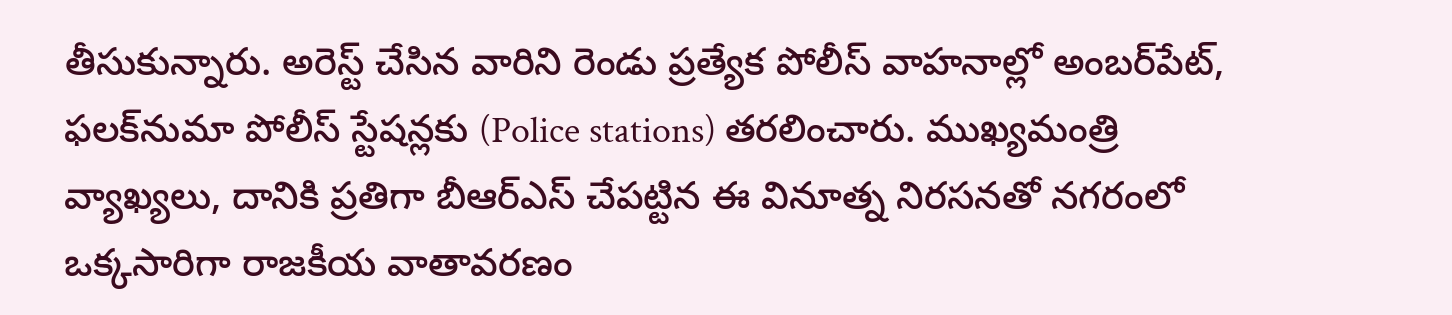తీసుకున్నారు. అరెస్ట్ చేసిన వారిని రెండు ప్రత్యేక పోలీస్ వాహనాల్లో అంబర్‌పేట్, ఫలక్‌నుమా పోలీస్ స్టేషన్లకు (Police stations) తరలించారు. ముఖ్యమంత్రి వ్యాఖ్యలు, దానికి ప్రతిగా బీఆర్ఎస్ చేపట్టిన ఈ వినూత్న నిరసనతో నగరంలో ఒక్కసారిగా రాజకీయ వాతావరణం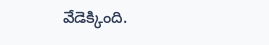వేడెక్కింది.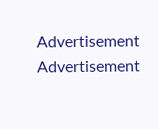Advertisement
Advertisement